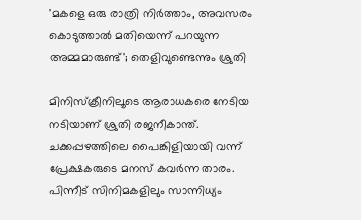'മകളെ ഒരു രാത്രി നിര്‍ത്താം, അവസരം കൊടുത്താല്‍ മതിയെന്ന് പറയുന്ന അമ്മമാരുണ്ട്'; തെളിവുണ്ടെന്നും ശ്രുതി

മിനിസ്‌ക്രീനിലൂടെ ആരാധകരെ നേടിയ നടിയാണ് ശ്രുതി രജനീകാന്ത്. ചക്കപ്പഴത്തിലെ പൈങ്കിളിയായി വന്ന് പ്രേക്ഷകരുടെ മനസ് കവര്‍ന്ന താരം. പിന്നീട് സിനിമകളിലും സാന്നിധ്യം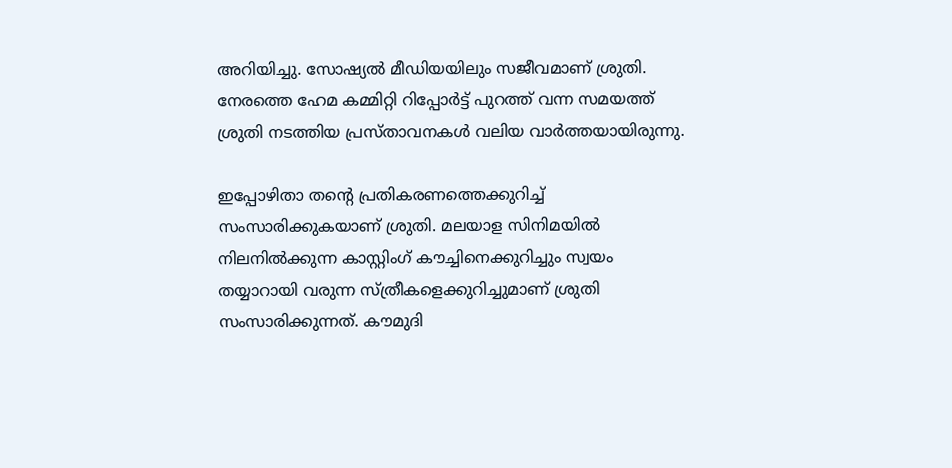അറിയിച്ചു. സോഷ്യല്‍ മീഡിയയിലും സജീവമാണ് ശ്രുതി. നേരത്തെ ഹേമ കമ്മിറ്റി റിപ്പോര്‍ട്ട് പുറത്ത് വന്ന സമയത്ത് ശ്രുതി നടത്തിയ പ്രസ്താവനകള്‍ വലിയ വാര്‍ത്തയായിരുന്നു.

ഇപ്പോഴിതാ തന്റെ പ്രതികരണത്തെക്കുറിച്ച് സംസാരിക്കുകയാണ് ശ്രുതി. മലയാള സിനിമയില്‍ നിലനില്‍ക്കുന്ന കാസ്റ്റിംഗ് കൗച്ചിനെക്കുറിച്ചും സ്വയം തയ്യാറായി വരുന്ന സ്ത്രീകളെക്കുറിച്ചുമാണ് ശ്രുതി സംസാരിക്കുന്നത്. കൗമുദി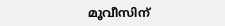മൂവീസിന്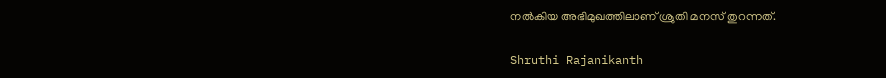നല്‍കിയ അഭിമുഖത്തിലാണ് ശ്രുതി മനസ് തുറന്നത്.

Shruthi Rajanikanth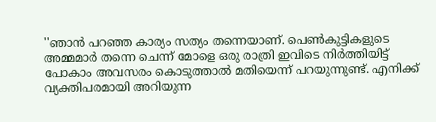''ഞാന്‍ പറഞ്ഞ കാര്യം സത്യം തന്നെയാണ്. പെണ്‍കുട്ടികളുടെ അമ്മമാര്‍ തന്നെ ചെന്ന് മോളെ ഒരു രാത്രി ഇവിടെ നിര്‍ത്തിയിട്ട് പോകാം അവസരം കൊടുത്താല്‍ മതിയെന്ന് പറയുന്നുണ്ട്. എനിക്ക് വ്യക്തിപരമായി അറിയുന്ന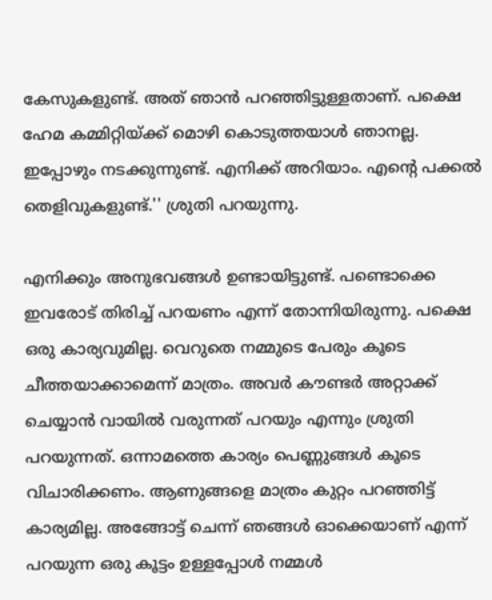കേസുകളുണ്ട്. അത് ഞാന്‍ പറഞ്ഞിട്ടുള്ളതാണ്. പക്ഷെ ഹേമ കമ്മിറ്റിയ്ക്ക് മൊഴി കൊടുത്തയാള്‍ ഞാനല്ല. ഇപ്പോഴും നടക്കുന്നുണ്ട്. എനിക്ക് അറിയാം. എന്റെ പക്കല്‍ തെളിവുകളുണ്ട്.'' ശ്രുതി പറയുന്നു.

എനിക്കും അനുഭവങ്ങള്‍ ഉണ്ടായിട്ടുണ്ട്. പണ്ടൊക്കെ ഇവരോട് തിരിച്ച് പറയണം എന്ന് തോന്നിയിരുന്നു. പക്ഷെ ഒരു കാര്യവുമില്ല. വെറുതെ നമ്മുടെ പേരും കൂടെ ചീത്തയാക്കാമെന്ന് മാത്രം. അവര്‍ കൗണ്ടര്‍ അറ്റാക്ക് ചെയ്യാന്‍ വായില്‍ വരുന്നത് പറയും എന്നും ശ്രുതി പറയുന്നത്. ഒന്നാമത്തെ കാര്യം പെണ്ണുങ്ങള്‍ കൂടെ വിചാരിക്കണം. ആണുങ്ങളെ മാത്രം കുറ്റം പറഞ്ഞിട്ട് കാര്യമില്ല. അങ്ങോട്ട് ചെന്ന് ഞങ്ങള്‍ ഓക്കെയാണ് എന്ന് പറയുന്ന ഒരു കൂട്ടം ഉള്ളപ്പോള്‍ നമ്മള്‍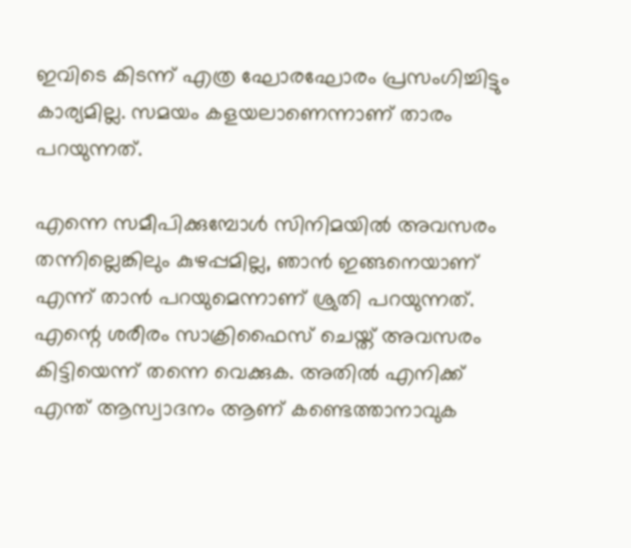ഇവിടെ കിടന്ന് എത്ര ഘോരഘോരം പ്രസംഗിച്ചിട്ടും കാര്യമില്ല. സമയം കളയലാണെന്നാണ് താരം പറയുന്നത്.

എന്നെ സമീപിക്കുമ്പോള്‍ സിനിമയില്‍ അവസരം തന്നില്ലെങ്കിലും കുഴപ്പമില്ല, ഞാന്‍ ഇങ്ങനെയാണ് എന്ന് താന്‍ പറയുമെന്നാണ് ശ്രുതി പറയുന്നത്. എന്റെ ശരീരം സാക്രിഫൈസ് ചെയ്ത് അവസരം കിട്ടിയെന്ന് തന്നെ വെക്കുക. അതില്‍ എനിക്ക് എന്ത് ആസ്വാദനം ആണ് കണ്ടെത്താനാവുക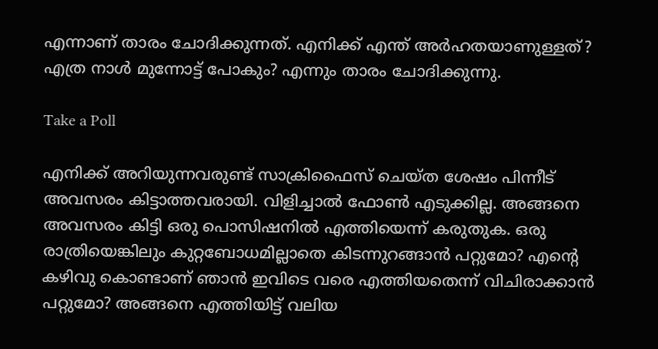എന്നാണ് താരം ചോദിക്കുന്നത്. എനിക്ക് എന്ത് അര്‍ഹതയാണുള്ളത്? എത്ര നാള്‍ മുന്നോട്ട് പോകും? എന്നും താരം ചോദിക്കുന്നു.

Take a Poll

എനിക്ക് അറിയുന്നവരുണ്ട് സാക്രിഫൈസ് ചെയ്ത ശേഷം പിന്നീട് അവസരം കിട്ടാത്തവരായി. വിളിച്ചാല്‍ ഫോണ്‍ എടുക്കില്ല. അങ്ങനെ അവസരം കിട്ടി ഒരു പൊസിഷനില്‍ എത്തിയെന്ന് കരുതുക. ഒരു രാത്രിയെങ്കിലും കുറ്റബോധമില്ലാതെ കിടന്നുറങ്ങാന്‍ പറ്റുമോ? എന്റെ കഴിവു കൊണ്ടാണ് ഞാന്‍ ഇവിടെ വരെ എത്തിയതെന്ന് വിചിരാക്കാന്‍ പറ്റുമോ? അങ്ങനെ എത്തിയിട്ട് വലിയ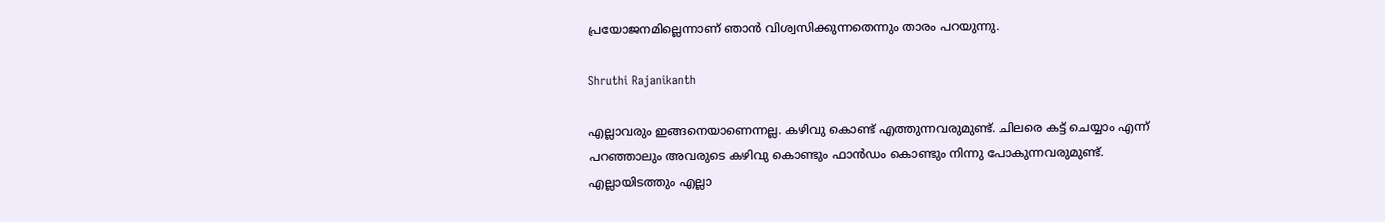പ്രയോജനമില്ലെന്നാണ് ഞാന്‍ വിശ്വസിക്കുന്നതെന്നും താരം പറയുന്നു.

Shruthi Rajanikanth

എല്ലാവരും ഇങ്ങനെയാണെന്നല്ല. കഴിവു കൊണ്ട് എത്തുന്നവരുമുണ്ട്. ചിലരെ കട്ട് ചെയ്യാം എന്ന് പറഞ്ഞാലും അവരുടെ കഴിവു കൊണ്ടും ഫാന്‍ഡം കൊണ്ടും നിന്നു പോകുന്നവരുമുണ്ട്. എല്ലായിടത്തും എല്ലാ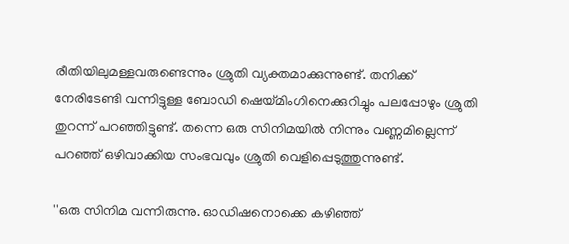രീതിയിലുമള്ളവരുണ്ടെന്നും ശ്രുതി വ്യക്തമാക്കുന്നുണ്ട്. തനിക്ക് നേരിടേണ്ടി വന്നിട്ടുള്ള ബോഡി ഷെയ്മിംഗിനെക്കുറിച്ചും പലപ്പോഴും ശ്രുതി തുറന്ന് പറഞ്ഞിട്ടുണ്ട്. തന്നെ ഒരു സിനിമയില്‍ നിന്നും വണ്ണമില്ലെന്ന് പറഞ്ഞ് ഒഴിവാക്കിയ സംഭവവും ശ്രുതി വെളിപ്പെടുത്തുന്നുണ്ട്.

''ഒരു സിനിമ വന്നിരുന്നു. ഓഡിഷനൊക്കെ കഴിഞ്ഞ്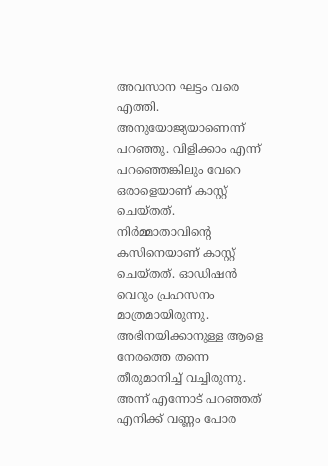അവസാന ഘട്ടം വരെ എത്തി. അനുയോജ്യയാണെന്ന് പറഞ്ഞു. വിളിക്കാം എന്ന് പറഞ്ഞെങ്കിലും വേറെ ഒരാളെയാണ് കാസ്റ്റ് ചെയ്തത്. നിര്‍മ്മാതാവിന്റെ കസിനെയാണ് കാസ്റ്റ് ചെയ്തത്. ഓഡിഷന്‍ വെറും പ്രഹസനം മാത്രമായിരുന്നു. അഭിനയിക്കാനുള്ള ആളെ നേരത്തെ തന്നെ തീരുമാനിച്ച് വച്ചിരുന്നു. അന്ന് എന്നോട് പറഞ്ഞത് എനിക്ക് വണ്ണം പോര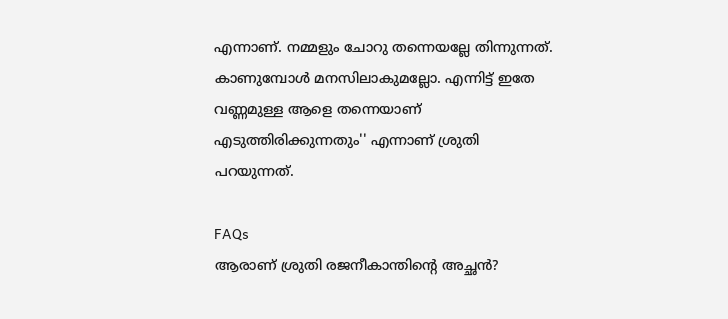എന്നാണ്. നമ്മളും ചോറു തന്നെയല്ലേ തിന്നുന്നത്. കാണുമ്പോള്‍ മനസിലാകുമല്ലോ. എന്നിട്ട് ഇതേ വണ്ണമുള്ള ആളെ തന്നെയാണ് എടുത്തിരിക്കുന്നതും'' എന്നാണ് ശ്രുതി പറയുന്നത്.

FAQs
ആരാണ് ശ്രുതി രജനീകാന്തിന്റെ അച്ഛന്‍?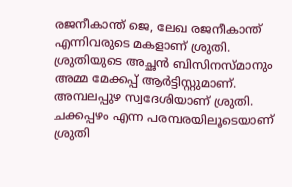രജനീകാന്ത് ജെ, ലേഖ രജനീകാന്ത് എന്നിവരുടെ മകളാണ് ശ്രുതി. ശ്രുതിയുടെ അച്ഛന്‍ ബിസിനസ്മാനും അമ്മ മേക്കപ്പ് ആര്‍ട്ടിസ്റ്റുമാണ്. അമ്പലപ്പുഴ സ്വദേശിയാണ് ശ്രുതി. ചക്കപ്പഴം എന്ന പരമ്പരയിലൂടെയാണ് ശ്രുതി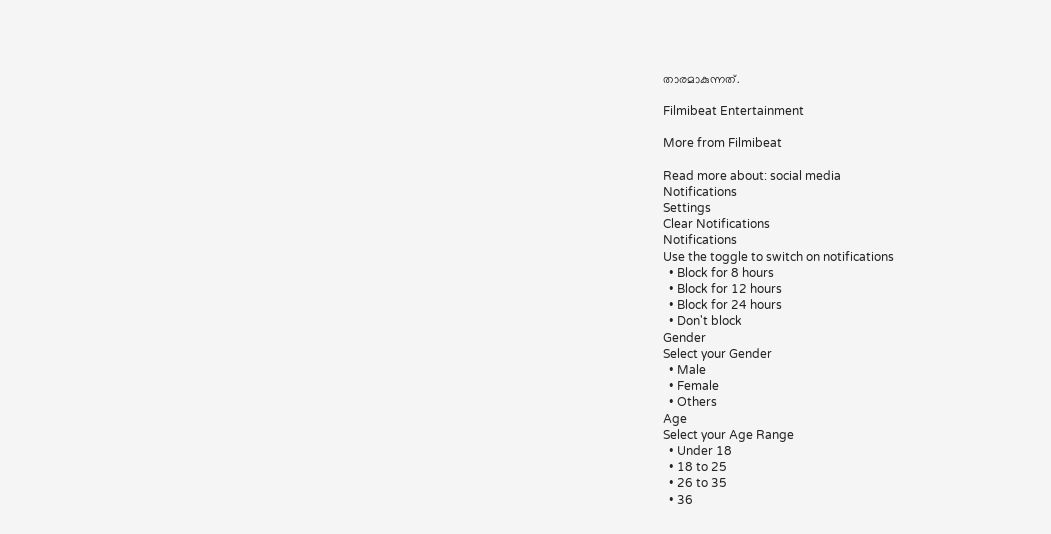താരമാകുന്നത്.

Filmibeat Entertainment

More from Filmibeat

Read more about: social media
Notifications
Settings
Clear Notifications
Notifications
Use the toggle to switch on notifications
  • Block for 8 hours
  • Block for 12 hours
  • Block for 24 hours
  • Don't block
Gender
Select your Gender
  • Male
  • Female
  • Others
Age
Select your Age Range
  • Under 18
  • 18 to 25
  • 26 to 35
  • 36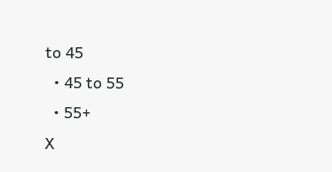to 45
  • 45 to 55
  • 55+
X